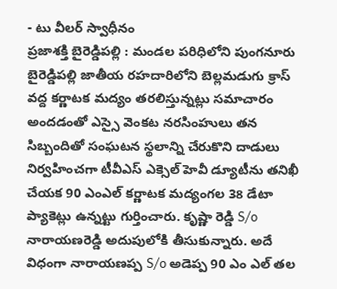- టు వీలర్ స్వాధీనం
ప్రజాశక్తి బైరెడ్డిపల్లి : మండల పరిధిలోని పుంగనూరు బైరెడ్డిపల్లి జాతీయ రహదారిలోని బెల్లమడుగు క్రాస్ వద్ద కర్ణాటక మద్యం తరలిస్తున్నట్లు సమాచారం అందడంతో ఎస్సై వెంకట నరసింహులు తన సిబ్బందితో సంఘటన స్థలాన్ని చేరుకొని దాడులు నిర్వహించగా టీవీఎస్ ఎక్సెల్ హెవీ డ్యూటీను తనిఖీ చేయక 90 ఎంఎల్ కర్ణాటక మద్యంగల 38 డేటా ప్యాకెట్లు ఉన్నట్టు గుర్తించారు. కృష్ణా రెడ్డి S/o నారాయణరెడ్డి అదుపులోకి తీసుకున్నారు. అదే విధంగా నారాయణప్ప S/o అడెప్ప 90 ఎం ఎల్ తల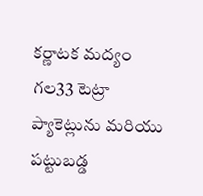కర్ణాటక మద్యం గల33 టెట్రా ప్యాకెట్లును మరియు పట్టుబడ్డ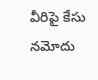వీరిపై కేసు నమోదు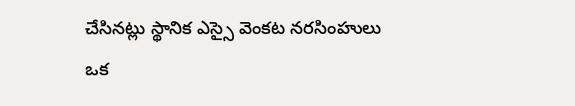చేసినట్లు స్థానిక ఎస్సై వెంకట నరసింహులు ఒక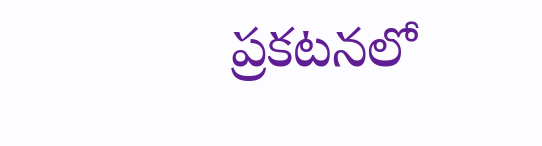ప్రకటనలో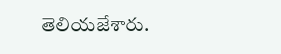తెలియజేశారు.